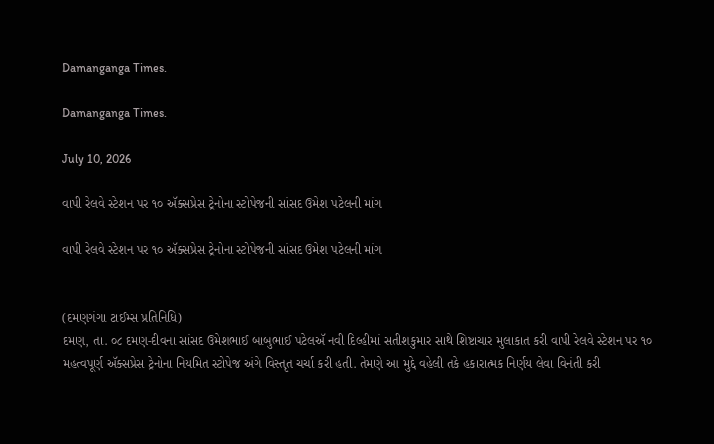Damanganga Times.

Damanganga Times.

July 10, 2026

વાપી રેલવે સ્ટેશન પર ૧૦ ઍક્સપ્રેસ ટ્રેનોના સ્ટોપેજની સાંસદ ઉમેશ પટેલની માંગ

વાપી રેલવે સ્ટેશન પર ૧૦ ઍક્સપ્રેસ ટ્રેનોના સ્ટોપેજની સાંસદ ઉમેશ પટેલની માંગ


(દમણગંગા ટાઈમ્સ પ્રતિનિધિ)
દમણ, તા. ૦૮ દમણ-દીવના સાંસદ ઉમેશભાઈ બાબુભાઈ પટેલઍ નવી દિલ્હીમાં સતીશકુમાર સાથે શિષ્ટાચાર મુલાકાત કરી વાપી રેલવે સ્ટેશન પર ૧૦ મહત્વપૂર્ણ ઍક્સપ્રેસ ટ્રેનોના નિયમિત સ્ટોપેજ અંગે વિસ્તૃત ચર્ચા કરી હતી. તેમણે આ મુદ્દે વહેલી તકે હકારાત્મક નિર્ણય લેવા વિનંતી કરી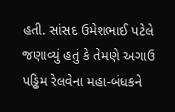હતી. સાંસદ ઉમેશભાઈ પટેલે જણાવ્યું હતું કે તેમણે અગાઉ પડ્ઢિમ રેલવેના મહા-બંધકને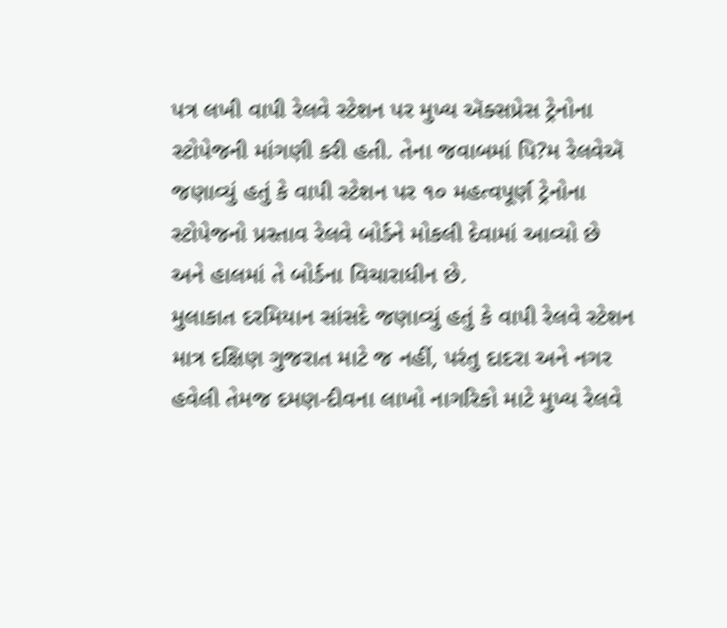પત્ર લખી વાપી રેલવે સ્ટેશન પર મુખ્ય ઍક્સપ્રેસ ટ્રેનોના સ્ટોપેજની માંગણી કરી હતી. તેના જવાબમાં પિ?મ રેલવેઍ જણાવ્યું હતું કે વાપી સ્ટેશન પર ૧૦ મહત્વપૂર્ણ ટ્રેનોના સ્ટોપેજનો પ્રસ્તાવ રેલવે બોર્ડને મોકલી દેવામાં આવ્યો છે અને હાલમાં તે બોર્ડના વિચારાધીન છે.
મુલાકાત દરમિયાન સાંસદે જણાવ્યું હતું કે વાપી રેલવે સ્ટેશન માત્ર દક્ષિણ ગુજરાત માટે જ નહીં, પરંતુ દાદરા અને નગર હવેલી તેમજ દમણ-દીવના લાખો નાગરિકો માટે મુખ્ય રેલવે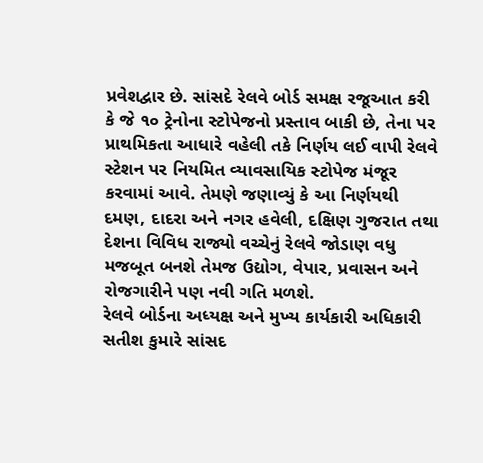પ્રવેશદ્વાર છે. સાંસદે રેલવે બોર્ડ સમક્ષ રજૂઆત કરી કે જે ૧૦ ટ્રેનોના સ્ટોપેજનો પ્રસ્તાવ બાકી છે, તેના પર પ્રાથમિકતા આધારે વહેલી તકે નિર્ણય લઈ વાપી રેલવે સ્ટેશન પર નિયમિત વ્યાવસાયિક સ્ટોપેજ મંજૂર કરવામાં આવે. તેમણે જણાવ્યું કે આ નિર્ણયથી દમણ, દાદરા અને નગર હવેલી, દક્ષિણ ગુજરાત તથા દેશના વિવિધ રાજ્યો વચ્ચેનું રેલવે જોડાણ વધુ મજબૂત બનશે તેમજ ઉદ્યોગ, વેપાર, પ્રવાસન અને રોજગારીને પણ નવી ગતિ મળશે.
રેલવે બોર્ડના અધ્યક્ષ અને મુખ્ય કાર્યકારી અધિકારી સતીશ કુમારે સાંસદ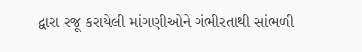દ્વારા રજૂ કરાયેલી માંગણીઓને ગંભીરતાથી સાંભળી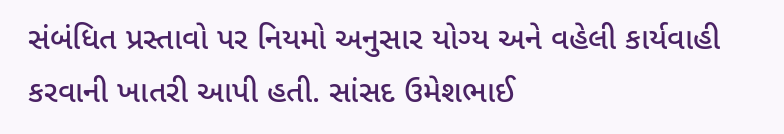સંબંધિત પ્રસ્તાવો પર નિયમો અનુસાર યોગ્ય અને વહેલી કાર્યવાહી કરવાની ખાતરી આપી હતી. સાંસદ ઉમેશભાઈ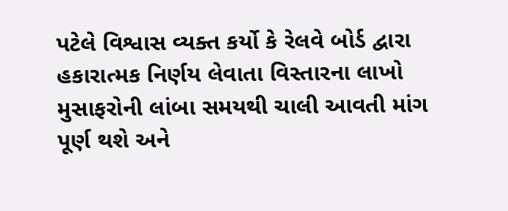પટેલે વિશ્વાસ વ્યક્ત કર્યો કે રેલવે બોર્ડ દ્વારા હકારાત્મક નિર્ણય લેવાતા વિસ્તારના લાખો મુસાફરોની લાંબા સમયથી ચાલી આવતી માંગ પૂર્ણ થશે અને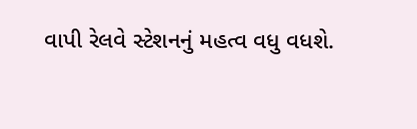વાપી રેલવે સ્ટેશનનું મહત્વ વધુ વધશે.